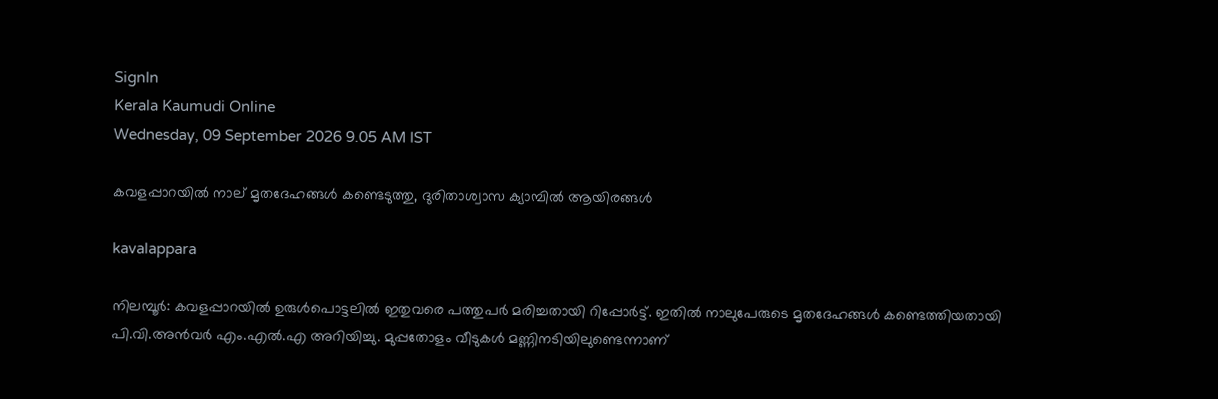SignIn
Kerala Kaumudi Online
Wednesday, 09 September 2026 9.05 AM IST

കവളപ്പാറയിൽ നാല് മൃതദേഹങ്ങൾ കണ്ടെടുത്തു, ദുരിതാശ്വാസ ക്യാമ്പിൽ ആയിരങ്ങൾ

kavalappara

നിലമ്പൂർ: കവളപ്പാറയിൽ ഉരുൾപൊട്ടലിൽ ഇതുവരെ പത്തുപർ മരിച്ചതായി റിപ്പോർട്ട്. ഇതിൽ നാലുപേരുടെ മൃതദേഹങ്ങൾ കണ്ടെത്തിയതായി പി.വി.അൻവർ എം.എൽ.എ അറിയിച്ചു. മുപ്പതോളം വീടുകൾ മണ്ണിനടിയിലുണ്ടെന്നാണ്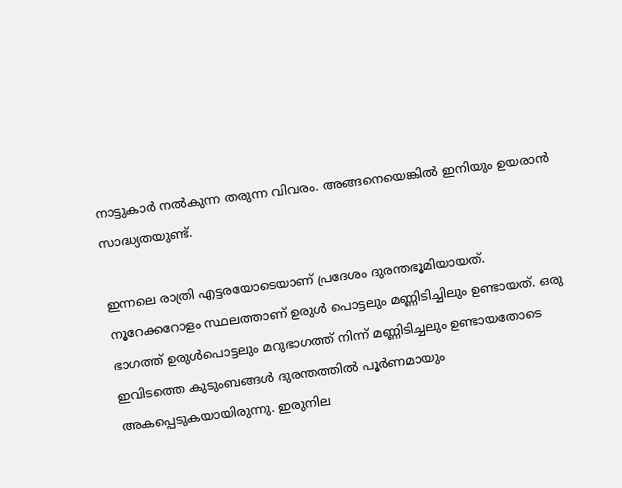നാട്ടുകാർ നൽകുന്ന തരുന്ന വിവരം. അങ്ങനെയെങ്കിൽ ഇനിയും ഉയരാൻ സാദ്ധ്യതയുണ്ട്.

ഇന്നലെ രാത്രി എട്ടരയോടെയാണ് പ്രദേശം ദുരന്തഭൂമിയായത്. നൂറേക്കറോളം സ്ഥലത്താണ് ഉരുൾ പൊട്ടലും മണ്ണിടിച്ചിലും ഉണ്ടായത്. ഒരു ഭാഗത്ത് ഉരുൾപൊട്ടലും മറുഭാഗത്ത് നിന്ന് മണ്ണിടിച്ചലും ഉണ്ടായതോടെ ഇവിടത്തെ കുടുംബങ്ങൾ ദുരന്തത്തിൽ പൂർണമായും അകപ്പെടുകയായിരുന്നു. ഇരുനില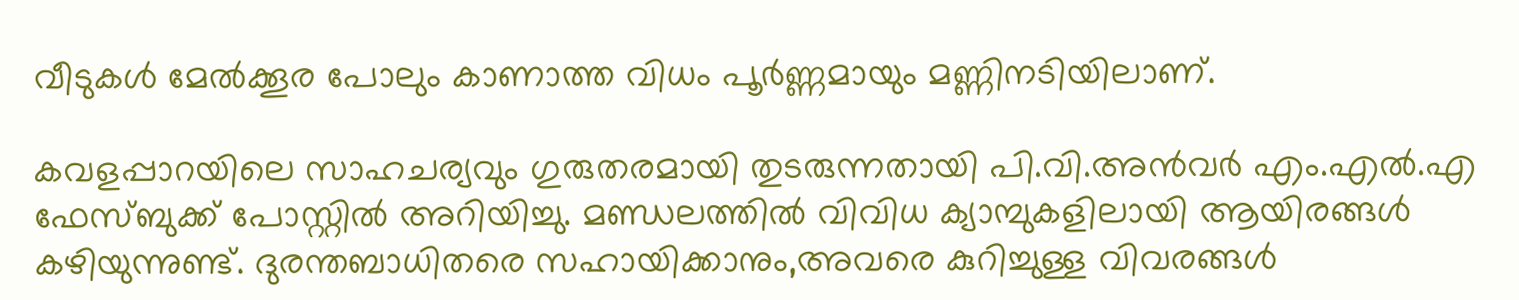വീടുകൾ മേൽക്കൂര പോലും കാണാത്ത വിധം പൂർണ്ണമായും മണ്ണിനടിയിലാണ്.

കവളപ്പാറയിലെ സാഹചര്യവും ഗുരുതരമായി തുടരുന്നതായി പി.വി.അൻവർ എം.എൽ.എ ഫേസ്ബുക്ക് പോസ്റ്റിൽ അറിയിച്ചു. മണ്ഡലത്തിൽ വിവിധ ക്യാമ്പുകളിലായി ആയിരങ്ങൾ കഴിയുന്നുണ്ട്‌. ദുരന്തബാധിതരെ സഹായിക്കാനും,അവരെ കുറിച്ചുള്ള വിവരങ്ങൾ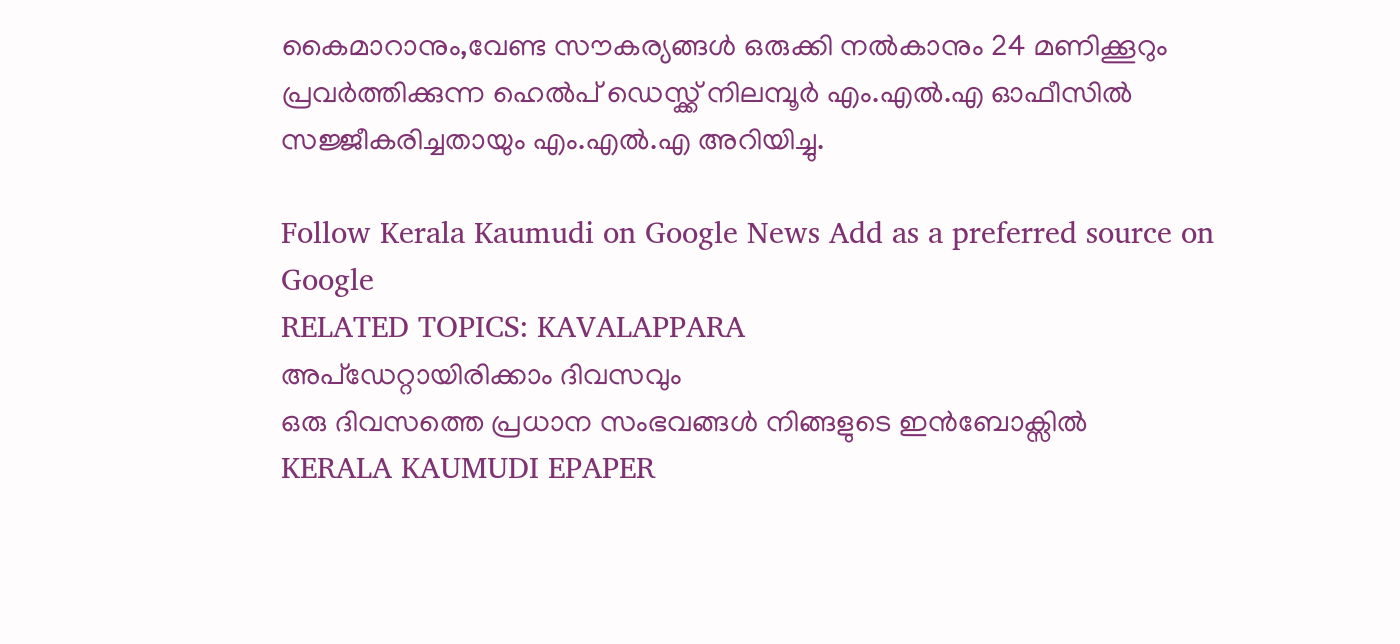കൈമാറാനും,വേണ്ട സൗകര്യങ്ങൾ ഒരുക്കി നൽകാനും 24 മണിക്കൂറും പ്രവർത്തിക്കുന്ന ഹെൽപ്‌ ഡെസ്ക്ക്‌ നിലമ്പൂർ എം.എൽ.എ ഓഫീസിൽ സജ്ജീകരിച്ചതായും എം.എൽ.എ അറിയിച്ചു.

Follow Kerala Kaumudi on Google News Add as a preferred source on Google
RELATED TOPICS: KAVALAPPARA
അപ്ഡേറ്റായിരിക്കാം ദിവസവും
ഒരു ദിവസത്തെ പ്രധാന സംഭവങ്ങൾ നിങ്ങളുടെ ഇൻബോക്സിൽ
KERALA KAUMUDI EPAPER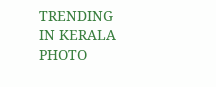TRENDING IN KERALA
PHOTO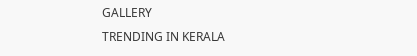GALLERY
TRENDING IN KERALA